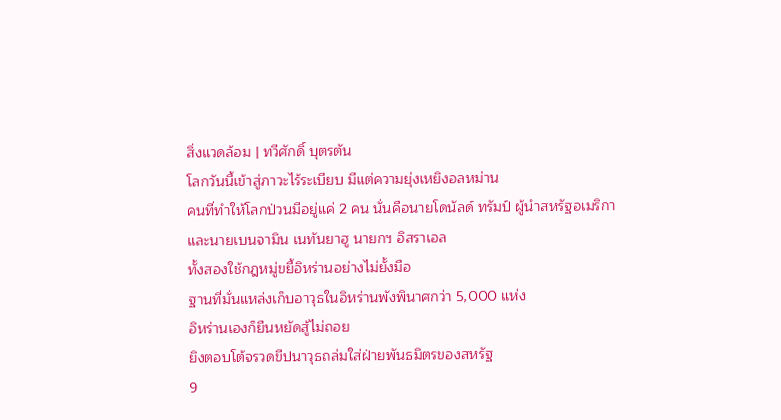สิ่งแวดล้อม | ทวีศักดิ์ บุตรตัน
โลกวันนี้เข้าสู่ภาวะไร้ระเบียบ มีแต่ความยุ่งเหยิงอลหม่าน
คนที่ทำให้โลกป่วนมีอยู่แค่ 2 คน นั่นคือนายโดนัลด์ ทรัมป์ ผู้นำสหรัฐอเมริกา และนายเบนจามิน เนทันยาฮู นายกฯ อิสราเอล
ทั้งสองใช้กฎหมู่ขยี้อิหร่านอย่างไม่ยั้งมือ
ฐานที่มั่นแหล่งเก็บอาวุธในอิหร่านพังพินาศกว่า 5,000 แห่ง
อิหร่านเองก็ยืนหยัดสู้ไม่ถอย
ยิงตอบโต้จรวดขีปนาวุธถล่มใส่ฝ่ายพันธมิตรของสหรัฐ
9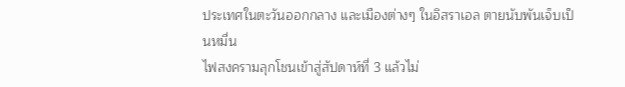ประเทศในตะวันออกกลาง และเมืองต่างๆ ในอิสราเอล ตายนับพันเจ็บเป็นหมื่น
ไฟสงครามลุกโชนเข้าสู่สัปดาห์ที่ 3 แล้วไม่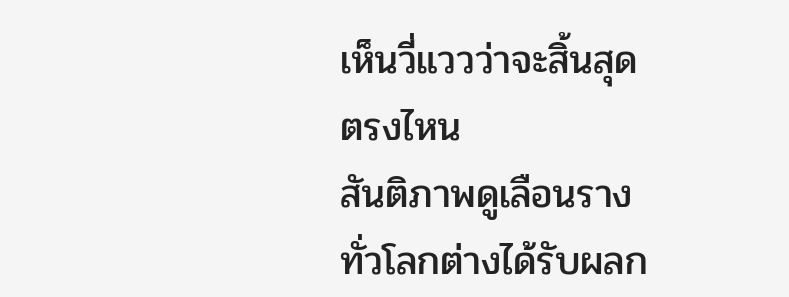เห็นวี่แววว่าจะสิ้นสุดตรงไหน
สันติภาพดูเลือนราง ทั่วโลกต่างได้รับผลก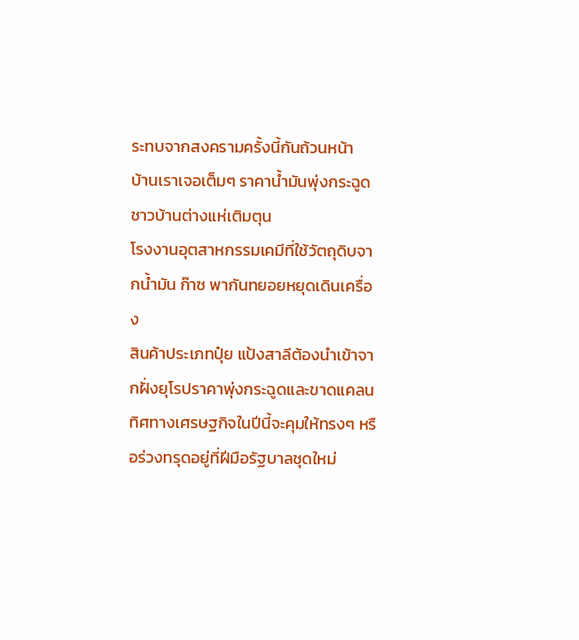ระทบจากสงครามครั้งนี้กันถ้วนหน้า
บ้านเราเจอเต็มๆ ราคาน้ำมันพุ่งกระฉูด ชาวบ้านต่างแห่เติมตุน
โรงงานอุตสาหกรรมเคมีที่ใช้วัตถุดิบจากน้ำมัน ก๊าซ พากันทยอยหยุดเดินเครื่อง
สินค้าประเภทปุ๋ย แป้งสาลีต้องนำเข้าจากฝั่งยุโรปราคาพุ่งกระฉูดและขาดแคลน
ทิศทางเศรษฐกิจในปีนี้จะคุมให้ทรงๆ หรือร่วงทรุดอยู่ที่ฝีมือรัฐบาลชุดใหม่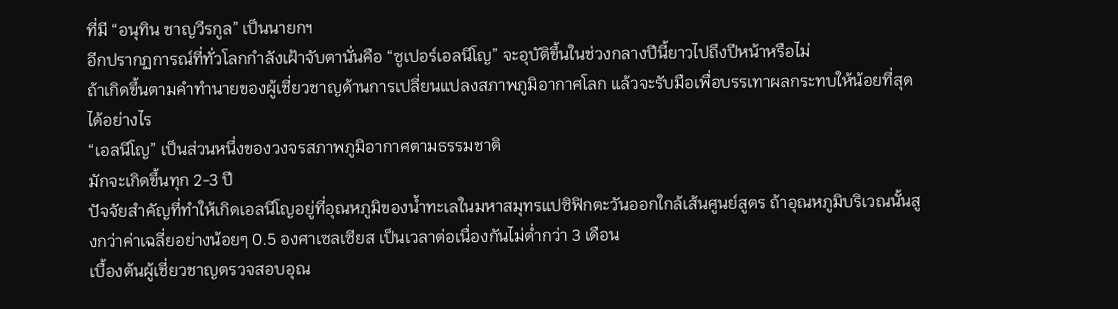ที่มี “อนุทิน ชาญวีรกูล” เป็นนายกฯ
อีกปรากฏการณ์ที่ทั่วโลกกำลังเฝ้าจับตานั่นคือ “ซูเปอร์เอลนีโญ” จะอุบัติขึ้นในช่วงกลางปีนี้ยาวไปถึงปีหน้าหรือไม่
ถ้าเกิดขึ้นตามคำทำนายของผู้เชี่ยวชาญด้านการเปลี่ยนแปลงสภาพภูมิอากาศโลก แล้วจะรับมือเพื่อบรรเทาผลกระทบให้น้อยที่สุดได้อย่างไร
“เอลนีโญ” เป็นส่วนหนึ่งของวงจรสภาพภูมิอากาศตามธรรมชาติ
มักจะเกิดขึ้นทุก 2-3 ปี
ปัจจัยสำคัญที่ทำให้เกิดเอลนีโญอยู่ที่อุณหภูมิของน้ำทะเลในมหาสมุทรแปซิฟิกตะวันออกใกล้เส้นศูนย์สูตร ถ้าอุณหภูมิบริเวณนั้นสูงกว่าค่าเฉลี่ยอย่างน้อยๆ 0.5 องศาเซลเซียส เป็นเวลาต่อเนื่องกันไม่ต่ำกว่า 3 เดือน
เบื้องต้นผู้เชี่ยวชาญตรวจสอบอุณ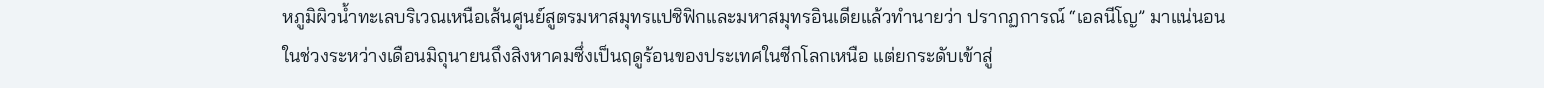หภูมิผิวน้ำทะเลบริเวณเหนือเส้นศูนย์สูตรมหาสมุทรแปซิฟิกและมหาสมุทรอินเดียแล้วทำนายว่า ปรากฏการณ์ “เอลนีโญ” มาแน่นอน
ในช่วงระหว่างเดือนมิถุนายนถึงสิงหาคมซึ่งเป็นฤดูร้อนของประเทศในซีกโลกเหนือ แต่ยกระดับเข้าสู่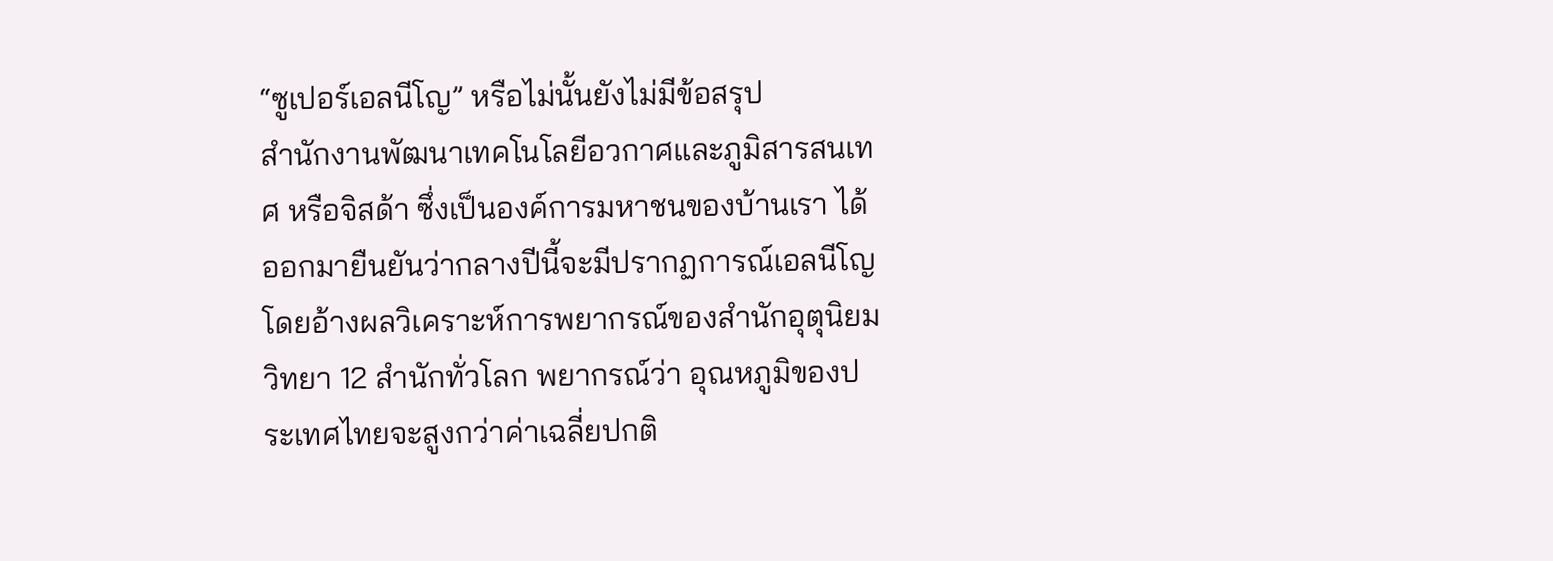“ซูเปอร์เอลนีโญ” หรือไม่นั้นยังไม่มีข้อสรุป
สำนักงานพัฒนาเทคโนโลยีอวกาศและภูมิสารสนเทศ หรือจิสด้า ซึ่งเป็นองค์การมหาชนของบ้านเรา ได้ออกมายืนยันว่ากลางปีนี้จะมีปรากฏการณ์เอลนีโญ โดยอ้างผลวิเคราะห์การพยากรณ์ของสำนักอุตุนิยมวิทยา 12 สำนักทั่วโลก พยากรณ์ว่า อุณหภูมิของประเทศไทยจะสูงกว่าค่าเฉลี่ยปกติ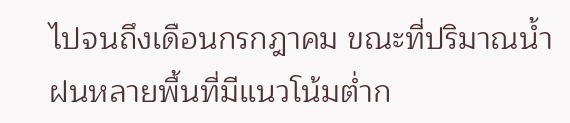ไปจนถึงเดือนกรกฎาคม ขณะที่ปริมาณน้ำฝนหลายพื้นที่มีแนวโน้มต่ำก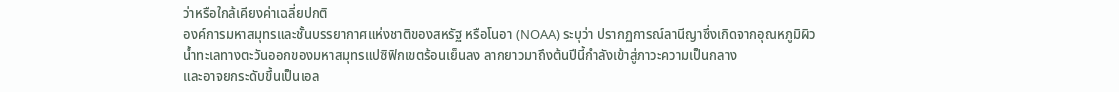ว่าหรือใกล้เคียงค่าเฉลี่ยปกติ
องค์การมหาสมุทรและชั้นบรรยากาศแห่งชาติของสหรัฐ หรือโนอา (NOAA) ระบุว่า ปรากฏการณ์ลานีญาซึ่งเกิดจากอุณหภูมิผิวน้ำทะเลทางตะวันออกของมหาสมุทรแปซิฟิกเขตร้อนเย็นลง ลากยาวมาถึงต้นปีนี้กำลังเข้าสู่ภาวะความเป็นกลาง
และอาจยกระดับขึ้นเป็นเอล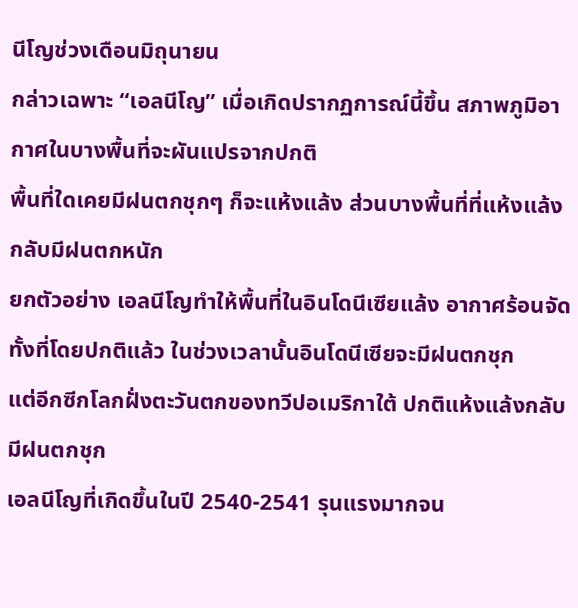นีโญช่วงเดือนมิถุนายน
กล่าวเฉพาะ “เอลนีโญ” เมื่อเกิดปรากฏการณ์นี้ขึ้น สภาพภูมิอากาศในบางพื้นที่จะผันแปรจากปกติ
พื้นที่ใดเคยมีฝนตกชุกๆ ก็จะแห้งแล้ง ส่วนบางพื้นที่ที่แห้งแล้งกลับมีฝนตกหนัก
ยกตัวอย่าง เอลนีโญทำให้พื้นที่ในอินโดนีเซียแล้ง อากาศร้อนจัด ทั้งที่โดยปกติแล้ว ในช่วงเวลานั้นอินโดนีเซียจะมีฝนตกชุก
แต่อีกซีกโลกฝั่งตะวันตกของทวีปอเมริกาใต้ ปกติแห้งแล้งกลับมีฝนตกชุก
เอลนีโญที่เกิดขึ้นในปี 2540-2541 รุนแรงมากจน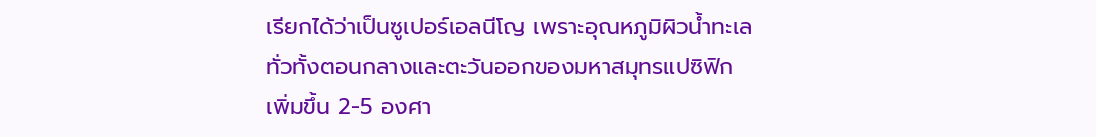เรียกได้ว่าเป็นซูเปอร์เอลนีโญ เพราะอุณหภูมิผิวน้ำทะเลทั่วทั้งตอนกลางและตะวันออกของมหาสมุทรแปซิฟิก
เพิ่มขึ้น 2-5 องศา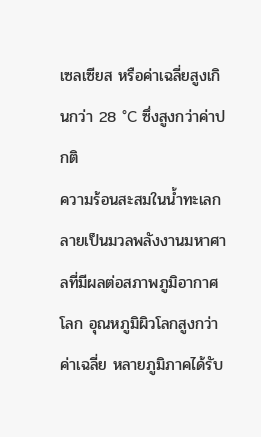เซลเซียส หรือค่าเฉลี่ยสูงเกินกว่า 28 °C ซึ่งสูงกว่าค่าปกติ
ความร้อนสะสมในน้ำทะเลกลายเป็นมวลพลังงานมหาศาลที่มีผลต่อสภาพภูมิอากาศโลก อุณหภูมิผิวโลกสูงกว่าค่าเฉลี่ย หลายภูมิภาคได้รับ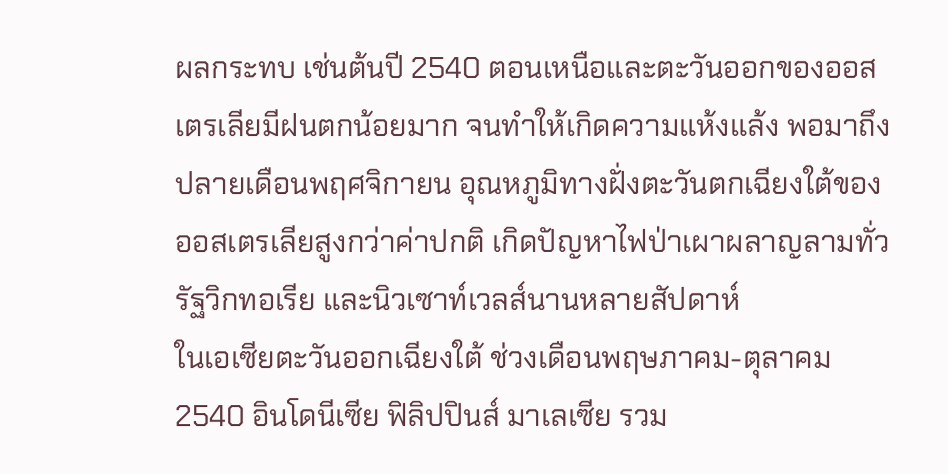ผลกระทบ เช่นต้นปี 2540 ตอนเหนือและตะวันออกของออสเตรเลียมีฝนตกน้อยมาก จนทำให้เกิดความแห้งแล้ง พอมาถึงปลายเดือนพฤศจิกายน อุณหภูมิทางฝั่งตะวันตกเฉียงใต้ของออสเตรเลียสูงกว่าค่าปกติ เกิดปัญหาไฟป่าเผาผลาญลามทั่วรัฐวิกทอเรีย และนิวเซาท์เวลส์นานหลายสัปดาห์
ในเอเซียตะวันออกเฉียงใต้ ช่วงเดือนพฤษภาคม-ตุลาคม 2540 อินโดนีเซีย ฟิลิปปินส์ มาเลเซีย รวม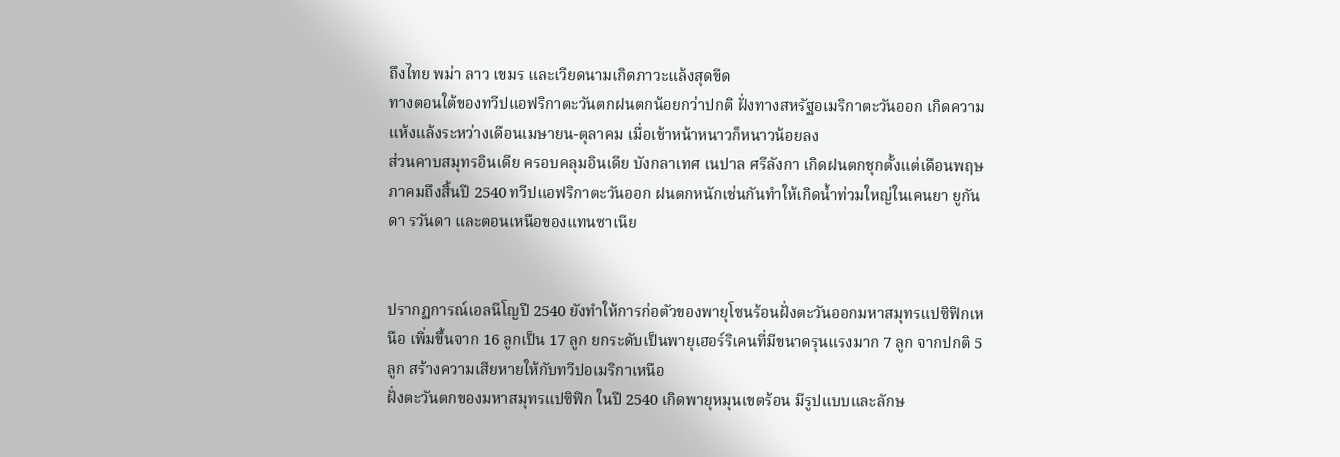ถึงไทย พม่า ลาว เขมร และเวียดนามเกิดภาวะแล้งสุดขีด
ทางตอนใต้ของทวีปแอฟริกาตะวันตกฝนตกน้อยกว่าปกติ ฝั่งทางสหรัฐอเมริกาตะวันออก เกิดความแห้งแล้งระหว่างเดือนเมษายน-ตุลาคม เมื่อเข้าหน้าหนาวก็หนาวน้อยลง
ส่วนคาบสมุทรอินเดีย ครอบคลุมอินเดีย บังกลาเทศ เนปาล ศรีลังกา เกิดฝนตกชุกตั้งแต่เดือนพฤษภาคมถึงสิ้นปี 2540 ทวีปแอฟริกาตะวันออก ฝนตกหนักเช่นกันทำให้เกิดน้ำท่วมใหญ่ในเคนยา ยูกันดา รวันดา และตอนเหนือของแทนซาเนีย


ปรากฏการณ์เอลนีโญปี 2540 ยังทำให้การก่อตัวของพายุโซนร้อนฝั่งตะวันออกมหาสมุทรแปซิฟิกเหนือ เพิ่มขึ้นจาก 16 ลูกเป็น 17 ลูก ยกระดับเป็นพายุเฮอร์ริเคนที่มีขนาดรุนแรงมาก 7 ลูก จากปกติ 5 ลูก สร้างความเสียหายให้กับทวีปอเมริกาเหนือ
ฝั่งตะวันตกของมหาสมุทรแปซิฟิก ในปี 2540 เกิดพายุหมุนเขตร้อน มีรูปแบบและลักษ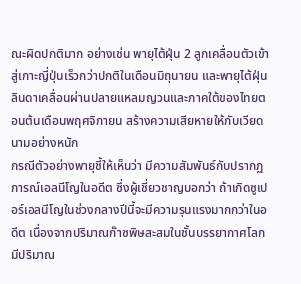ณะผิดปกติมาก อย่างเช่น พายุไต้ฝุ่น 2 ลูกเคลื่อนตัวเข้าสู่เกาะญี่ปุ่นเร็วกว่าปกติในเดือนมิถุนายน และพายุไต้ฝุ่นลินดาเคลื่อนผ่านปลายแหลมญวนและภาคใต้ของไทยตอนต้นเดือนพฤศจิกายน สร้างความเสียหายให้กับเวียดนามอย่างหนัก
กรณีตัวอย่างพายุชี้ให้เห็นว่า มีความสัมพันธ์กับปรากฏการณ์เอลนีโญในอดีต ซึ่งผู้เชี่ยวชาญบอกว่า ถ้าเกิดซูเปอร์เอลนีโญในช่วงกลางปีนี้จะมีความรุนแรงมากกว่าในอดีต เนื่องจากปริมาณก๊าซพิษสะสมในชั้นบรรยากาศโลกมีปริมาณ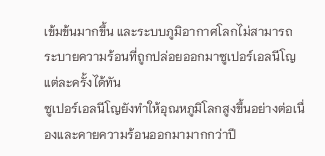เข้มข้นมากขึ้น และระบบภูมิอากาศโลกไม่สามารถระบายความร้อนที่ถูกปล่อยออกมาซูเปอร์เอลนีโญแต่ละครั้งได้ทัน
ซูเปอร์เอลนีโญยังทำให้อุณหภูมิโลกสูงขึ้นอย่างต่อเนื่องและคายความร้อนออกมามากกว่าปี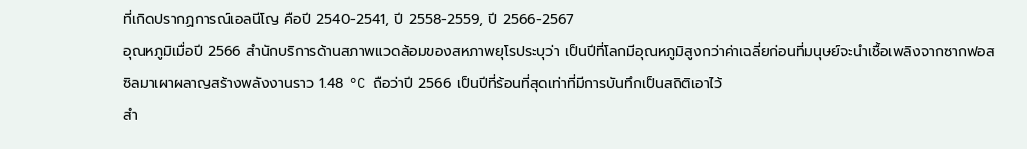ที่เกิดปรากฏการณ์เอลนีโญ คือปี 2540-2541, ปี 2558-2559, ปี 2566-2567
อุณหภูมิเมื่อปี 2566 สำนักบริการด้านสภาพแวดล้อมของสหภาพยุโรประบุว่า เป็นปีที่โลกมีอุณหภูมิสูงกว่าค่าเฉลี่ยก่อนที่มนุษย์จะนำเชื้อเพลิงจากซากฟอสซิลมาเผาผลาญสร้างพลังงานราว 1.48 °C ถือว่าปี 2566 เป็นปีที่ร้อนที่สุดเท่าที่มีการบันทึกเป็นสถิติเอาไว้
สำ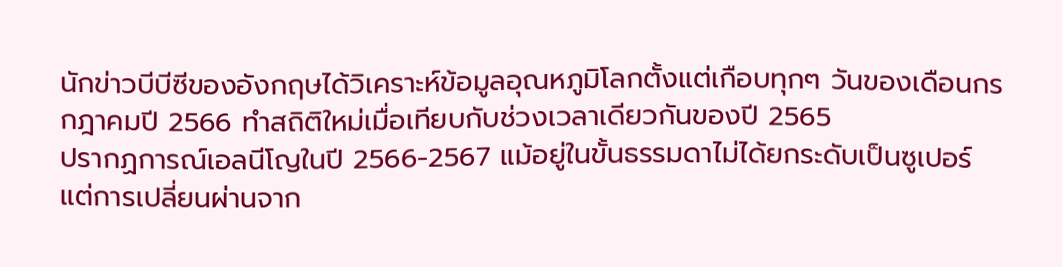นักข่าวบีบีซีของอังกฤษได้วิเคราะห์ข้อมูลอุณหภูมิโลกตั้งแต่เกือบทุกๆ วันของเดือนกรกฎาคมปี 2566 ทำสถิติใหม่เมื่อเทียบกับช่วงเวลาเดียวกันของปี 2565
ปรากฏการณ์เอลนีโญในปี 2566-2567 แม้อยู่ในขั้นธรรมดาไม่ได้ยกระดับเป็นซูเปอร์ แต่การเปลี่ยนผ่านจาก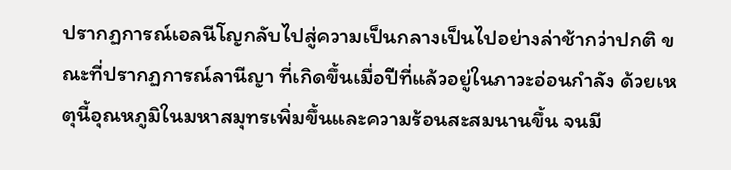ปรากฏการณ์เอลนีโญกลับไปสู่ความเป็นกลางเป็นไปอย่างล่าช้ากว่าปกติ ขณะที่ปรากฏการณ์ลานีญา ที่เกิดขึ้นเมื่อปีที่แล้วอยู่ในภาวะอ่อนกำลัง ด้วยเหตุนี้อุณหภูมิในมหาสมุทรเพิ่มขึ้นและความร้อนสะสมนานขึ้น จนมี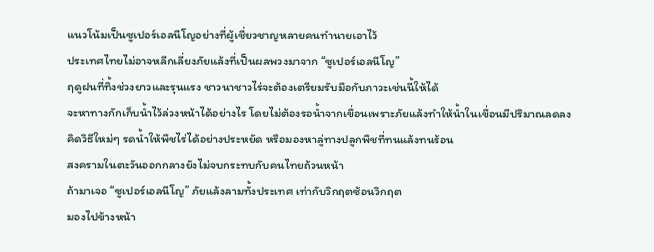แนวโน้มเป็นซูเปอร์เอลนีโญอย่างที่ผู้เชี่ยวชาญหลายคนทำนายเอาไว้
ประเทศไทยไม่อาจหลีกเลี่ยงภัยแล้งที่เป็นผลพวงมาจาก “ซูเปอร์เอลนีโญ”
ฤดูฝนที่ทิ้งช่วงยาวและรุนแรง ชาวนาชาวไร่จะต้องเตรียมรับมือกับภาวะเช่นนี้ให้ได้
จะหาทางกักเก็บน้ำไว้ล่วงหน้าได้อย่างไร โดยไม่ต้องรอน้ำจากเขื่อนเพราะภัยแล้งทำให้น้ำในเขื่อนมีปริมาณลดลง
คิดวิธีใหม่ๆ รดน้ำให้พืชไร่ได้อย่างประหยัด หรือมองหาลู่ทางปลูกพืชที่ทนแล้งทนร้อน
สงครามในตะวันออกกลางยังไม่จบกระทบกับคนไทยถ้วนหน้า
ถ้ามาเจอ “ซูเปอร์เอลนีโญ” ภัยแล้งลามทั้งประเทศ เท่ากับวิกฤตซ้อนวิกฤต
มองไปข้างหน้า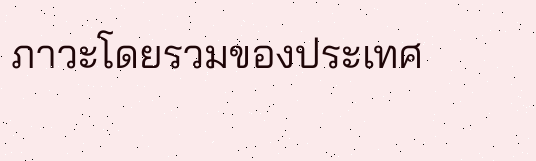ภาวะโดยรวมของประเทศ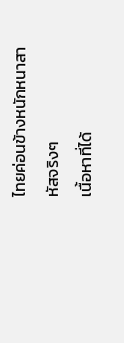ไทยค่อนข้างหนักหนาสาหัสจริงๆ
เนื้อหาที่ได้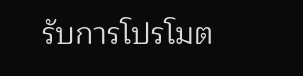รับการโปรโมต